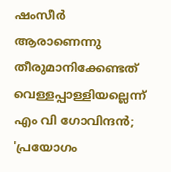ഷംസീർ ആരാണെന്നു തീരുമാനിക്കേണ്ടത് വെള്ളപ്പാള്ളിയല്ലെന്ന് എം വി ഗോവിന്ദൻ; 'പ്രയോഗം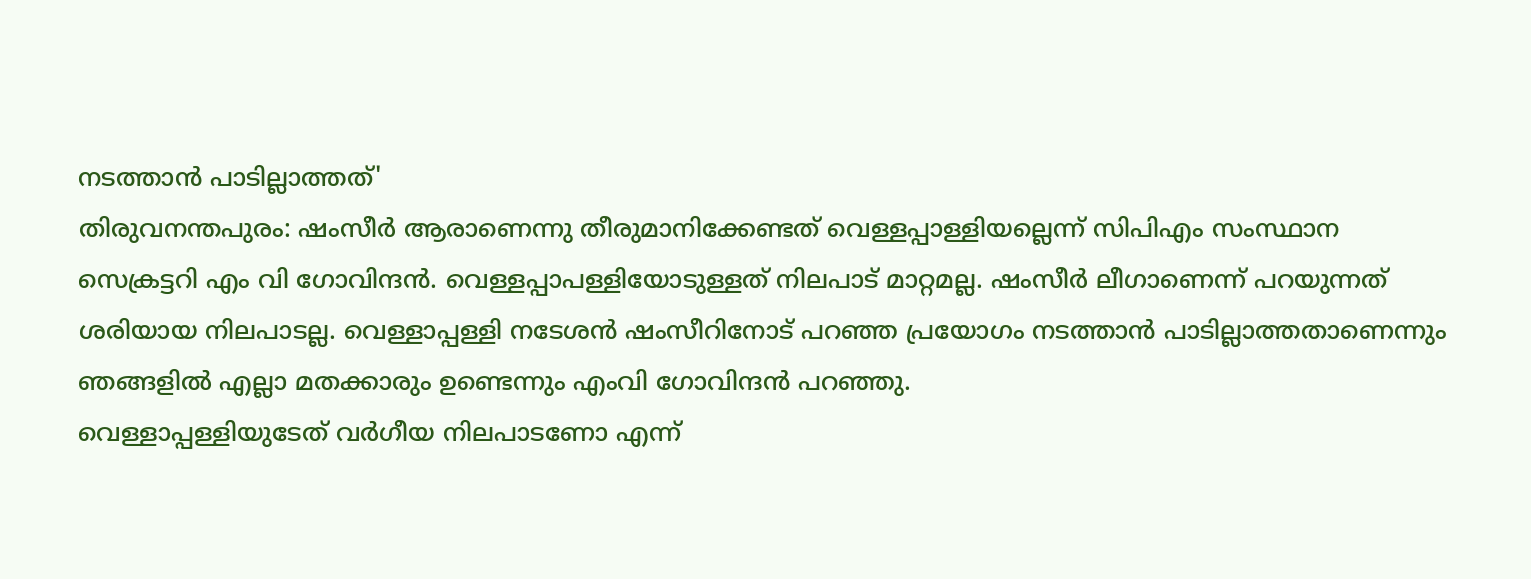നടത്താൻ പാടില്ലാത്തത്'
തിരുവനന്തപുരം: ഷംസീർ ആരാണെന്നു തീരുമാനിക്കേണ്ടത് വെള്ളപ്പാള്ളിയല്ലെന്ന് സിപിഎം സംസ്ഥാന സെക്രട്ടറി എം വി ഗോവിന്ദൻ. വെള്ളപ്പാപള്ളിയോടുള്ളത് നിലപാട് മാറ്റമല്ല. ഷംസീർ ലീഗാണെന്ന് പറയുന്നത് ശരിയായ നിലപാടല്ല. വെള്ളാപ്പള്ളി നടേശൻ ഷംസീറിനോട് പറഞ്ഞ പ്രയോഗം നടത്താൻ പാടില്ലാത്തതാണെന്നും ഞങ്ങളിൽ എല്ലാ മതക്കാരും ഉണ്ടെന്നും എംവി ഗോവിന്ദൻ പറഞ്ഞു.
വെള്ളാപ്പള്ളിയുടേത് വർഗീയ നിലപാടണോ എന്ന്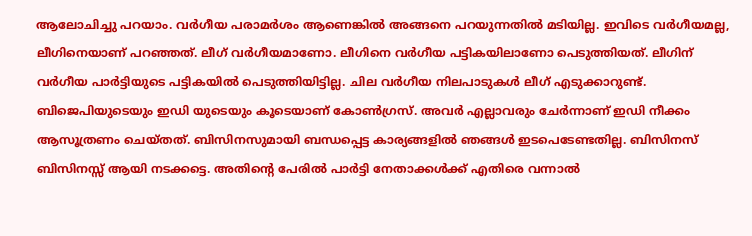ആലോചിച്ചു പറയാം. വർഗീയ പരാമർശം ആണെങ്കിൽ അങ്ങനെ പറയുന്നതിൽ മടിയില്ല. ഇവിടെ വർഗീയമല്ല, ലീഗിനെയാണ് പറഞ്ഞത്. ലീഗ് വർഗീയമാണോ. ലീഗിനെ വർഗീയ പട്ടികയിലാണോ പെടുത്തിയത്. ലീഗിന് വർഗീയ പാർട്ടിയുടെ പട്ടികയിൽ പെടുത്തിയിട്ടില്ല. ചില വർഗീയ നിലപാടുകൾ ലീഗ് എടുക്കാറുണ്ട്. ബിജെപിയുടെയും ഇഡി യുടെയും കൂടെയാണ് കോൺഗ്രസ്. അവർ എല്ലാവരും ചേർന്നാണ് ഇഡി നീക്കം ആസൂത്രണം ചെയ്തത്. ബിസിനസുമായി ബന്ധപ്പെട്ട കാര്യങ്ങളിൽ ഞങ്ങൾ ഇടപെടേണ്ടതില്ല. ബിസിനസ് ബിസിനസ്സ് ആയി നടക്കട്ടെ. അതിന്റെ പേരിൽ പാർട്ടി നേതാക്കൾക്ക് എതിരെ വന്നാൽ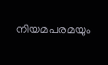നിയമപരമയും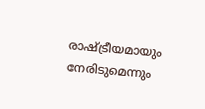രാഷ്ട്രീയമായും നേരിടുമെന്നും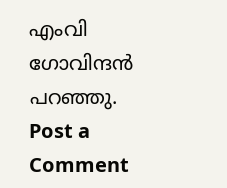എംവി ഗോവിന്ദൻ പറഞ്ഞു.
Post a Comment